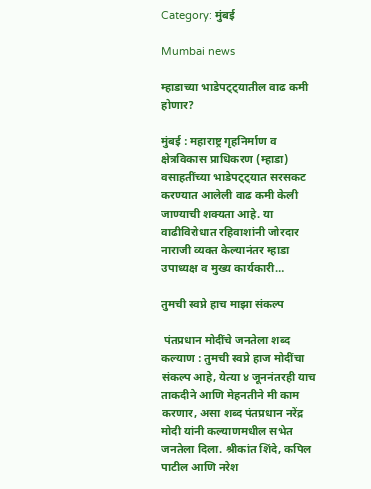Category: मुंबई

Mumbai news

म्हाडाच्या भाडेपट्ट्यातील वाढ कमी होणार?

मुंबई : महाराष्ट्र गृहनिर्माण व क्षेत्रविकास प्राधिकरण (म्हाडा) वसाहतींच्या भाडेपट्ट्यात सरसकट करण्यात आलेली वाढ कमी केली जाण्याची शक्यता आहे. या वाढीविरोधात रहिवाशांनी जोरदार नाराजी व्यक्त केल्यानंतर म्हाडा उपाध्यक्ष व मुख्य कार्यकारी…

तुमची स्वप्ने हाच माझा संकल्प

 पंतप्रधान मोदींचे जनतेला शब्द कल्याण : तुमची स्वप्ने हाज मोदींचा संकल्प आहे, येत्या ४ जूननंतरही याच ताकदीने आणि मेहनतीने मी काम करणार, असा शब्द पंतप्रधान नरेंद्र मोदी यांनी कल्याणमधील सभेत जनतेला दिला. श्रीकांत शिंदे, कपिल पाटील आणि नरेश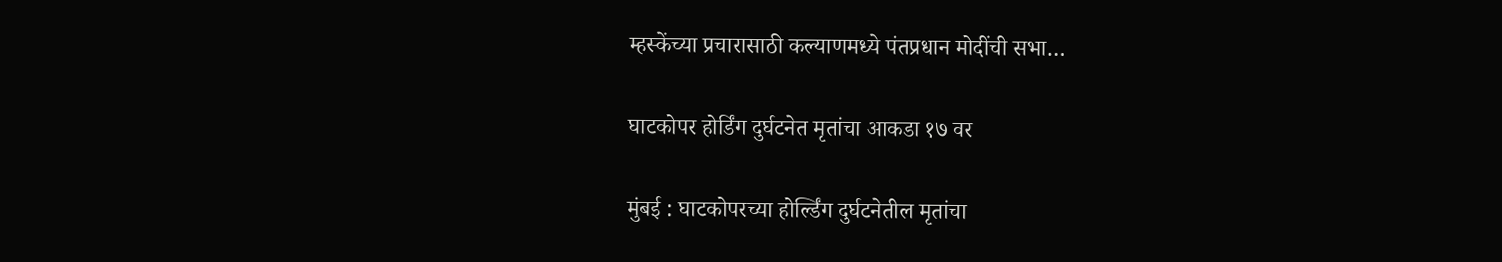म्हस्केंच्या प्रचारासाठी कल्याणमध्ये पंतप्रधान मोदींची सभा…

घाटकोपर होर्डिंग दुर्घटनेत मृतांचा आकडा १७ वर

मुंबई : घाटकोपरच्या होर्ल्डिंग दुर्घटनेतील मृतांचा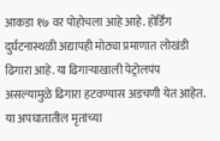आकडा १७ वर पोहोचला आहे आहे. होर्डिंग दुर्घटनास्थळी अद्यापही मोठ्या प्रमाणात लोखंडी ढिगारा आहे. या ढिगाऱ्याखाली पेट्रोलपंप असल्यामुळे ढिगारा हटवण्यास अडचणी येत आहेत. या अपघातातील मृतांच्या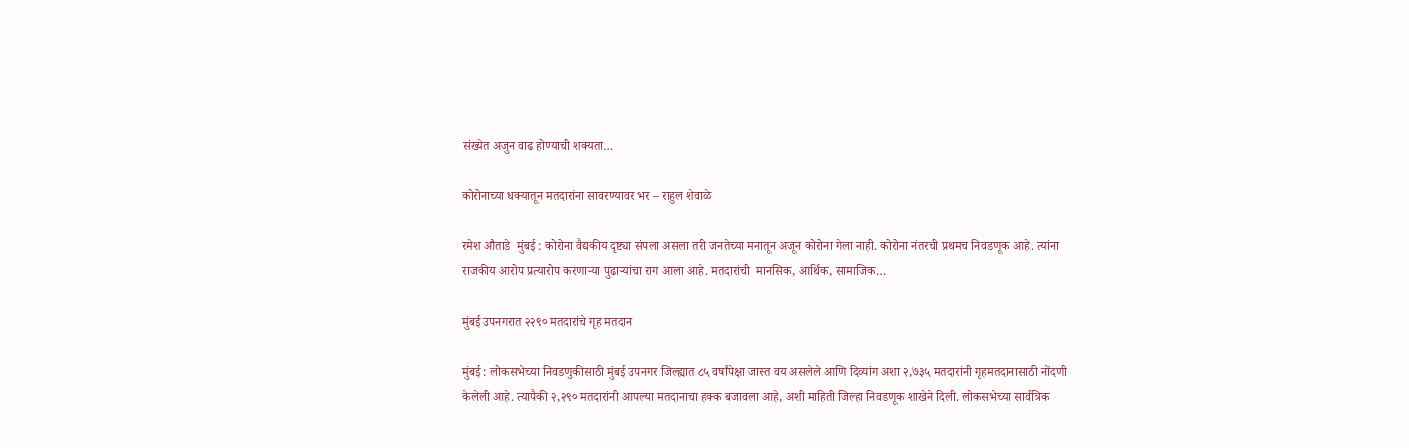संख्येत अजुन वाढ होण्याची शक्यता…

कोरोनाच्या धक्यातून मतदारांना सावरण्यावर भर – राहुल शेवाळे

रमेश औताडे  मुंबई : कोरोना वैद्यकीय दृष्ट्या संपला असला तरी जनतेच्या मनातून अजून कोरोना गेला नाही. कोरोना नंतरची प्रथमच निवडणूक आहे. त्यांना राजकीय आरोप प्रत्यारोप करणाऱ्या पुढाऱ्यांचा राग आला आहे. मतदारांची  मानसिक, आर्थिक, सामाजिक…

मुंबई उपनगरात २२९० मतदारांचे गृह मतदान

मुंबई : लोकसभेच्या निवडणुकीसाठी मुंबई उपनगर जिल्ह्यात ८५ वर्षांपेक्षा जास्त वय असलेले आणि दिव्यांग अशा २,७३५ मतदारांनी गृहमतदानासाठी नोंदणी केलेली आहे. त्यापैकी २,२९० मतदारांनी आपल्या मतदानाचा हक्क बजावला आहे, अशी माहिती जिल्हा निवडणूक शाखेने दिली. लोकसभेच्या सार्वत्रिक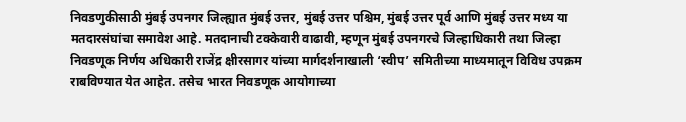निवडणुकीसाठी मुंबई उपनगर जिल्ह्यात मुंबई उत्तर, मुंबई उत्तर पश्चिम, मुंबई उत्तर पूर्व आणि मुंबई उत्तर मध्य या मतदारसंघांचा समावेश आहे. मतदानाची टक्केवारी वाढावी, म्हणून मुंबई उपनगरचे जिल्हाधिकारी तथा जिल्हा निवडणूक निर्णय अधिकारी राजेंद्र क्षीरसागर यांच्या मार्गदर्शनाखाली ‘स्वीप’ समितीच्या माध्यमातून विविध उपक्रम राबविण्यात येत आहेत. तसेच भारत निवडणूक आयोगाच्या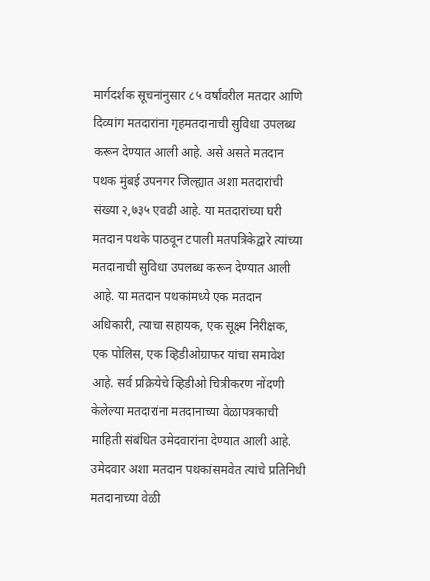मार्गदर्शक सूचनांनुसार ८५ वर्षांवरील मतदार आणि दिव्यांग मतदारांना गृहमतदानाची सुविधा उपलब्ध करून देण्यात आली आहे. असे असते मतदान पथक मुंबई उपनगर जिल्ह्यात अशा मतदारांची संख्या २,७३५ एवढी आहे. या मतदारांच्या घरी मतदान पथके पाठवून टपाली मतपत्रिकेद्वारे त्यांच्या मतदानाची सुविधा उपलब्ध करून देण्यात आली आहे. या मतदान पथकांमध्ये एक मतदान अधिकारी, त्याचा सहायक, एक सूक्ष्म निरीक्षक, एक पोलिस, एक व्हिडीओग्राफर यांचा समावेश आहे. सर्व प्रक्रियेचे व्हिडीओ चित्रीकरण नोंदणी केलेल्या मतदारांना मतदानाच्या वेळापत्रकाची माहिती संबंधित उमेदवारांना देण्यात आली आहे. उमेदवार अशा मतदान पथकांसमवेत त्यांचे प्रतिनिधी मतदानाच्या वेळी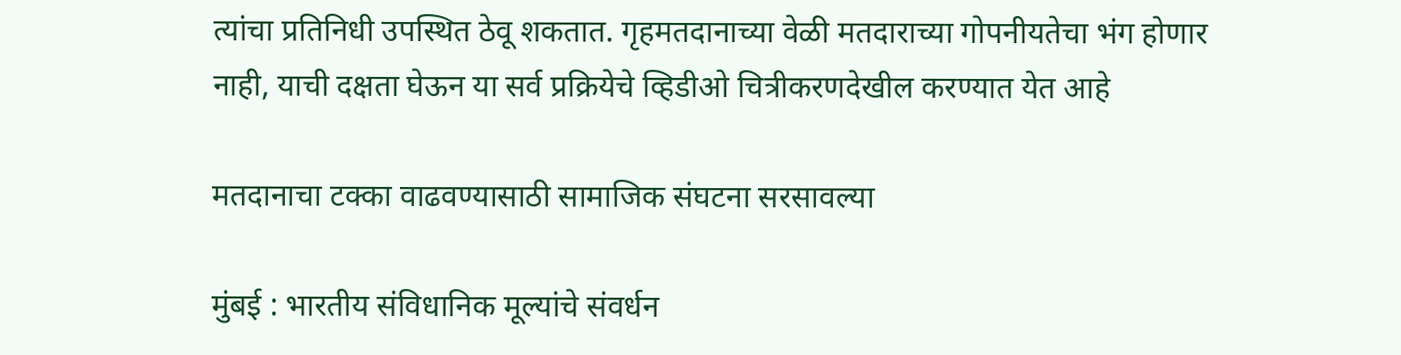त्यांचा प्रतिनिधी उपस्थित ठेवू शकतात. गृहमतदानाच्या वेळी मतदाराच्या गोपनीयतेचा भंग होणार नाही, याची दक्षता घेऊन या सर्व प्रक्रियेचे व्हिडीओ चित्रीकरणदेखील करण्यात येत आहे

मतदानाचा टक्का वाढवण्यासाठी सामाजिक संघटना सरसावल्या

मुंबई : भारतीय संविधानिक मूल्यांचे संवर्धन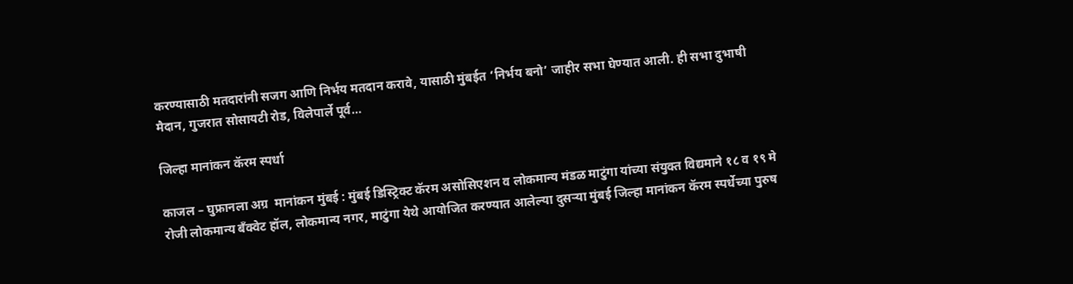करण्यासाठी मतदारांनी सजग आणि निर्भय मतदान करावे, यासाठी मुंबईत ‘निर्भय बनो’ जाहीर सभा घेण्यात आली. ही सभा दुभाषी मैदान, गुजरात सोसायटी रोड, विलेपार्ले पूर्व…

जिल्हा मानांकन कॅरम स्पर्धा

काजल – घुफ्रानला अग्र  मानांकन मुंबई : मुंबई डिस्ट्रिक्ट कॅरम असोसिएशन व लोकमान्य मंडळ माटुंगा यांच्या संयुक्त विद्यमाने १८ व १९ मे  रोजी लोकमान्य बँक्वेट हॉल, लोकमान्य नगर, माटुंगा येथे आयोजित करण्यात आलेल्या दुसऱ्या मुंबई जिल्हा मानांकन कॅरम स्पर्धेच्या पुरुष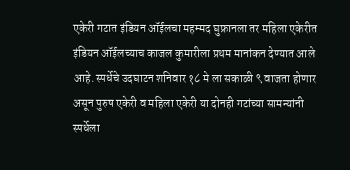एकेरी गटात इंडियन ऑईलचा महम्मद घुफ्रानला तर महिला एकेरीत इंडियन ऑईलच्याच काजल कुमारीला प्रथम मानांकन देण्यात आले आहे. स्पर्धेचे उदघाटन शनिवार १८ मे ला सकाळी ९ वाजता होणार असून पुरुष एकेरी व महिला एकेरी या दोनही गटांच्या सामन्यांनी स्पर्धेला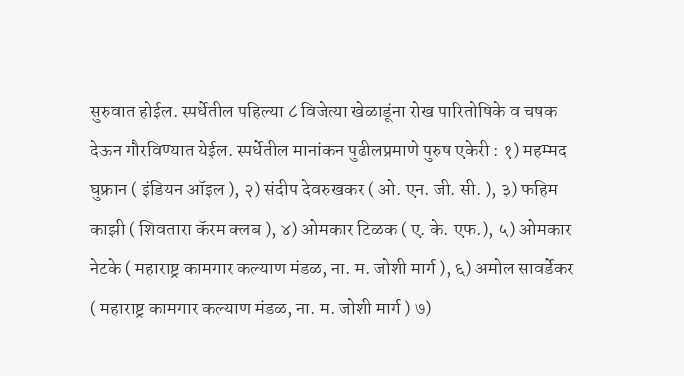सुरुवात होईल. स्पर्धेतील पहिल्या ८ विजेत्या खेळाडूंना रोख पारितोषिके व चषक देऊन गौरविण्यात येईल. स्पर्धेतील मानांकन पुढीलप्रमाणे पुरुष एकेरी : १) महम्मद घुफ्रान ( इंडियन ऑइल ), २) संदीप देवरुखकर ( ओ. एन. जी. सी. ), ३) फहिम काझी ( शिवतारा कॅरम क्लब ), ४) ओमकार टिळक ( ए. के. एफ.), ५) ओमकार नेटके ( महाराष्ट्र कामगार कल्याण मंडळ, ना. म. जोशी मार्ग ), ६) अमोल सावर्डेकर ( महाराष्ट्र कामगार कल्याण मंडळ, ना. म. जोशी मार्ग ) ७)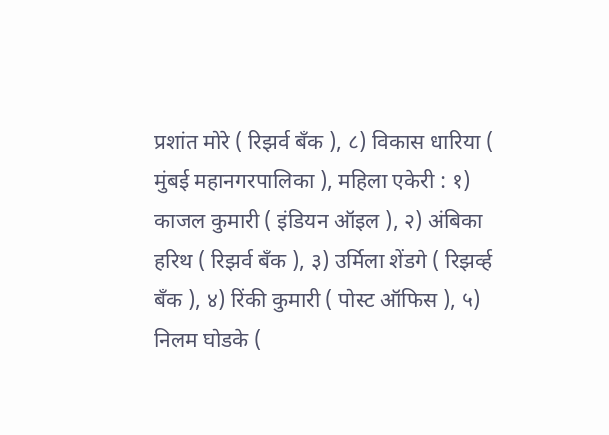प्रशांत मोरे ( रिझर्व बँक ), ८) विकास धारिया ( मुंबई महानगरपालिका ), महिला एकेरी : १) काजल कुमारी ( इंडियन ऑइल ), २) अंबिका हरिथ ( रिझर्व बँक ), ३) उर्मिला शेंडगे ( रिझर्व्ह बँक ), ४) रिंकी कुमारी ( पोस्ट ऑफिस ), ५) निलम घोडके (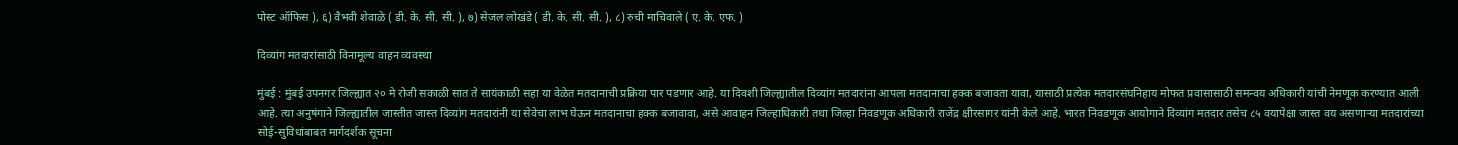पोस्ट ऑफिस ), ६) वैभवी शेवाळे ( डी. के. सी. सी. ), ७) सेजल लोखंडे ( डी. के. सी. सी. ), ८) रुची माचिवाले ( ए. के. एफ. )

दिव्यांग मतदारांसाठी विनामूल्य वाहन व्यवस्था

मुंबई : मुंबई उपनगर जिल्ह्यात २० मे रोजी सकाळी सात ते सायंकाळी सहा या वेळेत मतदानाची प्रक्रिया पार पडणार आहे. या दिवशी जिल्ह्यातील दिव्यांग मतदारांना आपला मतदानाचा हक्क बजावता यावा, यासाठी प्रत्येक मतदारसंघनिहाय मोफत प्रवासासाठी समन्वय अधिकारी यांची नेमणूक करण्यात आली आहे. त्या अनुषंगाने जिल्ह्यातील जास्तीत जास्त दिव्यांग मतदारांनी या सेवेचा लाभ घेऊन मतदानाचा हक्क बजावावा, असे आवाहन जिल्हाधिकारी तथा जिल्हा निवडणूक अधिकारी राजेंद्र क्षीरसागर यांनी केले आहे. भारत निवडणूक आयोगाने दिव्यांग मतदार तसेच ८५ वयापेक्षा जास्त वय असणाऱ्या मतदारांच्या सोई-सुविधांबाबत मार्गदर्शक सूचना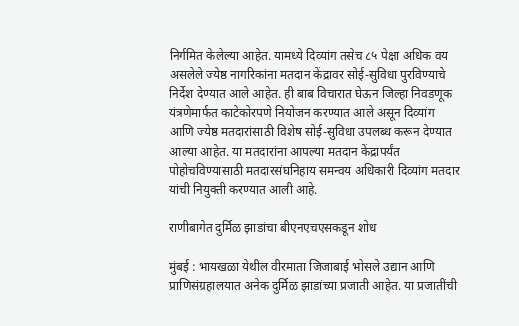निर्गमित केलेल्या आहेत. यामध्ये दिव्यांग तसेच ८५ पेक्षा अधिक वय असलेले ज्येष्ठ नागरिकांना मतदान केंद्रावर सोई-सुविधा पुरविण्याचे निर्देश देण्यात आले आहेत. ही बाब विचारात घेऊन जिल्हा निवडणूक यंत्रणेमार्फत काटेकोरपणे नियोजन करण्यात आले असून दिव्यांग आणि ज्येष्ठ मतदारांसाठी विशेष सोई-सुविधा उपलब्ध करून देण्यात आल्या आहेत. या मतदारांना आपल्या मतदान केंद्रापर्यंत पोहोचविण्यासाठी मतदारसंघनिहाय समन्वय अधिकारी दिव्यांग मतदार यांची नियुक्ती करण्यात आली आहे.

राणीबागेत दुर्मिळ झाडांचा बीएनएचएसकडून शोध

मुंबई : भायखळा येथील वीरमाता जिजाबाई भोसले उद्यान आणि प्राणिसंग्रहालयात अनेक दुर्मिळ झाडांच्या प्रजाती आहेत. या प्रजातींची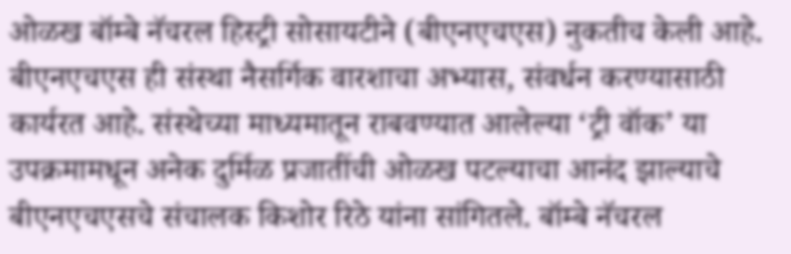ओळख बॉम्बे नॅचरल हिस्ट्री सोसायटीने (बीएनएचएस) नुकतीच केली आहे. बीएनएचएस ही संस्था नैसर्गिक वारशाचा अभ्यास, संवर्धन करण्यासाठी कार्यरत आहे. संस्थेच्या माध्यमातून राबवण्यात आलेल्या ‘ट्री वॉक’ या उपक्रमामधून अनेक दुर्मिळ प्रजातींची ओळख पटल्याचा आनंद झाल्याचे बीएनएचएसचे संचालक किशोर रिठे यांना सांगितले. बॉम्बे नॅचरल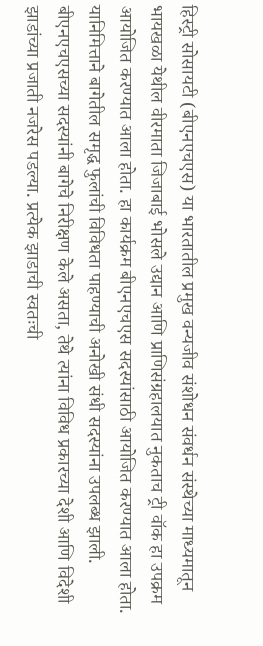हिस्ट्री सोसायटी (बीएनएचएस) या भारतातील प्रमुख वन्यजीव संशोधन संवर्धन संस्थेच्या माध्यमातून भायखळा येथील वीरमाता जिजाबाई भोसले उद्यान आणि प्राणिसंग्रहालयात नुकताच ट्री वॉक हा उपक्रम आयोजित करण्यात आला होता. हा कार्यक्रम बीएनएचएस सदस्यांसाठी आयोजित करण्यात आला होता. यानिमित्ताने बागेतील समृद्ध फुलांची विविधता पाहण्याची अनोखी संधी सदस्यांना उपलब्ध झाली. बीएनएचएसच्या सदस्यांनी बागेचे निरीक्षण केले असता, तेथे त्यांना विविध प्रकारच्या देशी आणि विदेशी झाडांच्या प्रजाती नजरेस पडल्या. प्रत्येक झाडाची स्वतःची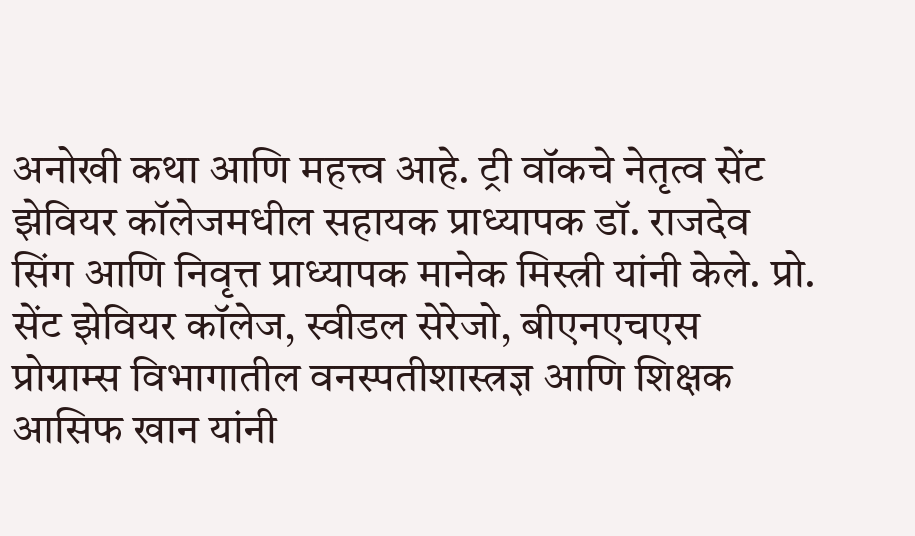अनोखी कथा आणि महत्त्व आहे. ट्री वॉकचे नेतृत्व सेंट झेवियर कॉलेजमधील सहायक प्राध्यापक डॉ. राजदेव सिंग आणि निवृत्त प्राध्यापक मानेक मिस्त्री यांनी केले. प्रो. सेंट झेवियर कॉलेज, स्वीडल सेरेजो, बीएनएचएस प्रोग्राम्स विभागातील वनस्पतीशास्त्रज्ञ आणि शिक्षक आसिफ खान यांनी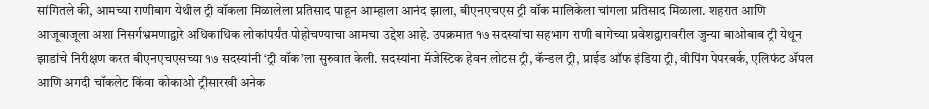सांगितले की, आमच्या राणीबाग येथील ट्री वॉकला मिळालेला प्रतिसाद पाहून आम्हाला आनंद झाला, बीएनएचएस ट्री वॉक मालिकेला चांगला प्रतिसाद मिळाला. शहरात आणि आजूबाजूला अशा निसर्गभ्रमणाद्वारे अधिकाधिक लोकांपर्यंत पोहोचण्याचा आमचा उद्देश आहे. उपक्रमात १७ सदस्यांचा सहभाग राणी बागेच्या प्रवेशद्वारावरील जुन्या बाओबाब ट्री येथून झाडांचे निरीक्षण करत बीएनएचएसच्या १७ सदस्यांनी ‘ट्री वॉक’ला सुरुवात केली. सदस्यांना मॅजेस्टिक हेवन लोटस ट्री, कॅन्डल ट्री, प्राईड ऑफ इंडिया ट्री, वीपिंग पेपरबर्क, एलिफंट ॲपल आणि अगदी चॉकलेट किंवा कोकाओ ट्रीसारखी अनेक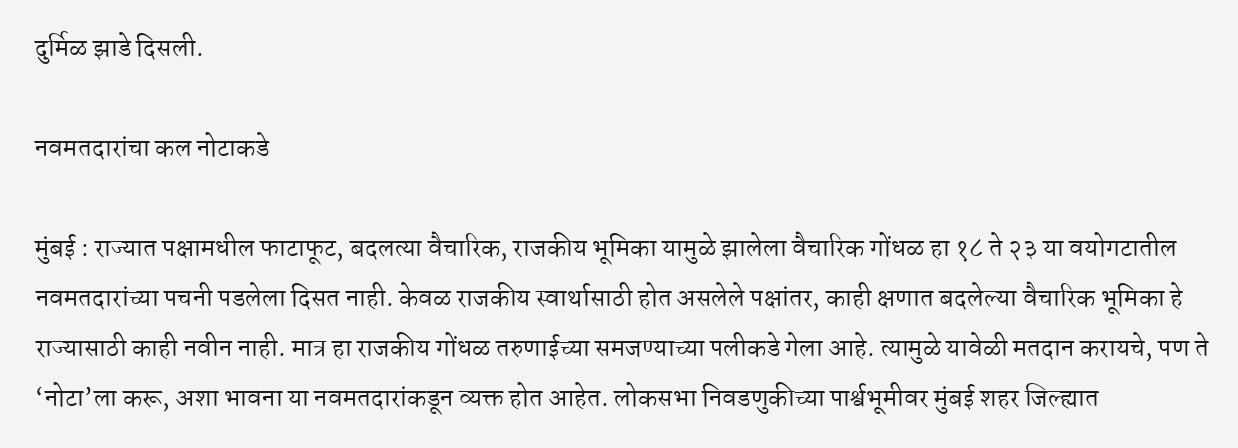दुर्मिळ झाडे दिसली.

नवमतदारांचा कल नोटाकडे

मुंबई : राज्यात पक्षामधील फाटाफूट, बदलत्या वैचारिक, राजकीय भूमिका यामुळे झालेला वैचारिक गोंधळ हा १८ ते २३ या वयोगटातील नवमतदारांच्या पचनी पडलेला दिसत नाही. केवळ राजकीय स्वार्थासाठी होत असलेले पक्षांतर, काही क्षणात बदलेल्या वैचारिक भूमिका हे राज्यासाठी काही नवीन नाही. मात्र हा राजकीय गोंधळ तरुणाईच्या समजण्याच्या पलीकडे गेला आहे. त्यामुळे यावेळी मतदान करायचे, पण ते ‘नोटा’ला करू, अशा भावना या नवमतदारांकडून व्यक्त होत आहेत. लोकसभा निवडणुकीच्या पार्श्वभूमीवर मुंबई शहर जिल्ह्यात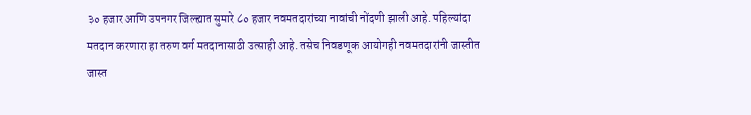३० हजार आणि उपनगर जिल्ह्यात सुमारे ८० हजार नवमतदारांच्या नावांची नोंदणी झाली आहे. पहिल्यांदा मतदान करणारा हा तरुण वर्ग मतदानासाठी उत्साही आहे. तसेच निवडणूक आयोगही नवमतदारांनी जास्तीत जास्त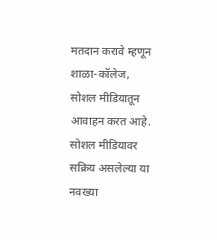मतदान करावे म्हणून शाळा-कॉलेज, सोशल मीडियातून आवाहन करत आहे. सोशल मीडियावर सक्रिय असलेल्या या नवख्या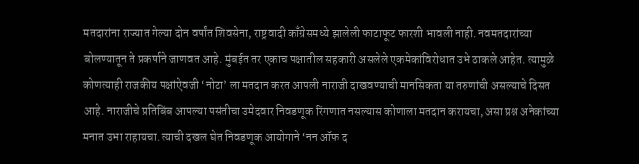मतदारांना राज्यात गेल्या दोन वर्षांत शिवसेना, राष्ट्रवादी काँग्रेसमध्ये झालेली फाटाफूट फारशी भावली नाही. नवमतदारांच्या बोलण्यातून ते प्रकर्षाने जाणवत आहे. मुंबईत तर एकाच पक्षातील सहकारी असलेले एकमेकांविरोधात उभे ठाकले आहेत. त्यामुळे कोणत्याही राजकीय पक्षांऐवजी ‘नोटा’ ला मतदान करत आपली नाराजी दाखवण्याची मानसिकता या तरुणांची असल्याचे दिसत आहे. नाराजीचे प्रतिबिंब आपल्या पसंतीचा उमेदवार निवडणूक रिंगणात नसल्यास कोणाला मतदान करायचा, असा प्रश्न अनेकांच्या मनात उभा राहायचा. त्याची दखल घेत निवडणूक आयोगाने ‘नन ऑफ द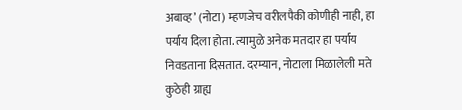अबाव्ह’ (नोटा) म्हणजेच वरीलपैकी कोणीही नाही, हा पर्याय दिला होता. त्यामुळे अनेक मतदार हा पर्याय निवडताना दिसतात. दरम्यान, नोटाला मिळालेली मते कुठेही ग्राह्य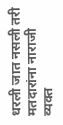धरली जात नसली तरी मतदारांना नाराजी व्यक्त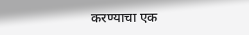करण्याचा एक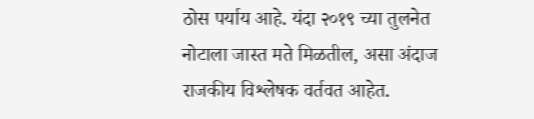ठोस पर्याय आहे. यंदा २०१९ च्या तुलनेत नोटाला जास्त मते मिळतील, असा अंदाज राजकीय विश्लेषक वर्तवत आहेत.